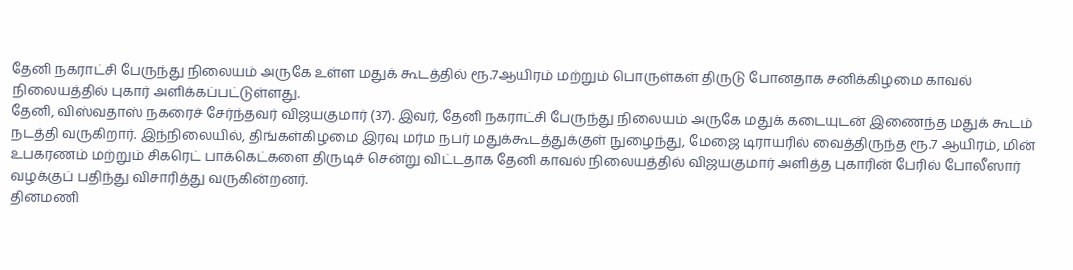தேனி நகராட்சி பேருந்து நிலையம் அருகே உள்ள மதுக் கூடத்தில் ரூ.7ஆயிரம் மற்றும் பொருள்கள் திருடு போனதாக சனிக்கிழமை காவல் நிலையத்தில் புகார் அளிக்கப்பட்டுள்ளது.
தேனி, விஸ்வதாஸ் நகரைச் சேர்ந்தவர் விஜயகுமார் (37). இவர், தேனி நகராட்சி பேருந்து நிலையம் அருகே மதுக் கடையுடன் இணைந்த மதுக் கூடம் நடத்தி வருகிறார். இந்நிலையில், திங்கள்கிழமை இரவு மர்ம நபர் மதுக்கூடத்துக்குள் நுழைந்து, மேஜை டிராயரில் வைத்திருந்த ரூ.7 ஆயிரம், மின் உபகரணம் மற்றும் சிகரெட் பாக்கெட்களை திருடிச் சென்று விட்டதாக தேனி காவல் நிலையத்தில் விஜயகுமார் அளித்த புகாரின் பேரில் போலீஸார் வழக்குப் பதிந்து விசாரித்து வருகின்றனர்.
தினமணி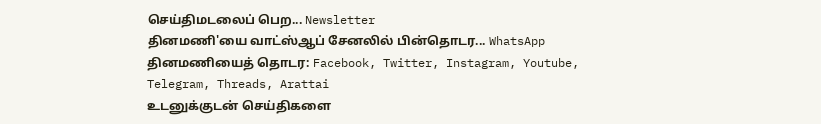செய்திமடலைப் பெற... Newsletter
தினமணி'யை வாட்ஸ்ஆப் சேனலில் பின்தொடர... WhatsApp
தினமணியைத் தொடர: Facebook, Twitter, Instagram, Youtube, Telegram, Threads, Arattai
உடனுக்குடன் செய்திகளை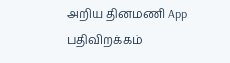அறிய தினமணி App பதிவிறக்கம்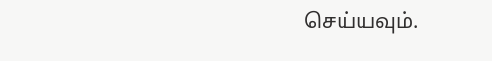செய்யவும்.